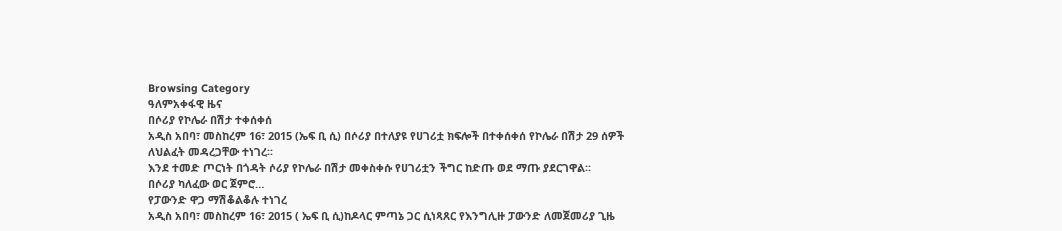Browsing Category
ዓለምአቀፋዊ ዜና
በሶሪያ የኮሌራ በሽታ ተቀሰቀሰ
አዲስ አበባ፣ መስከረም 16፣ 2015 (ኤፍ ቢ ሲ) በሶሪያ በተለያዩ የሀገሪቷ ክፍሎች በተቀሰቀሰ የኮሌራ በሽታ 29 ሰዎች ለህልፈት መዳረጋቸው ተነገረ፡፡
እንደ ተመድ ጦርነት በጎዳት ሶሪያ የኮሌራ በሽታ መቀስቀሱ የሀገሪቷን ችግር ከድጡ ወደ ማጡ ያደርገዋል፡፡
በሶሪያ ካለፈው ወር ጀምሮ…
የፓውንድ ዋጋ ማሽቆልቆሉ ተነገረ
አዲስ አበባ፣ መስከረም 16፣ 2015 ( ኤፍ ቢ ሲ)ከዶላር ምጣኔ ጋር ሲነጻጸር የእንግሊዙ ፓውንድ ለመጀመሪያ ጊዜ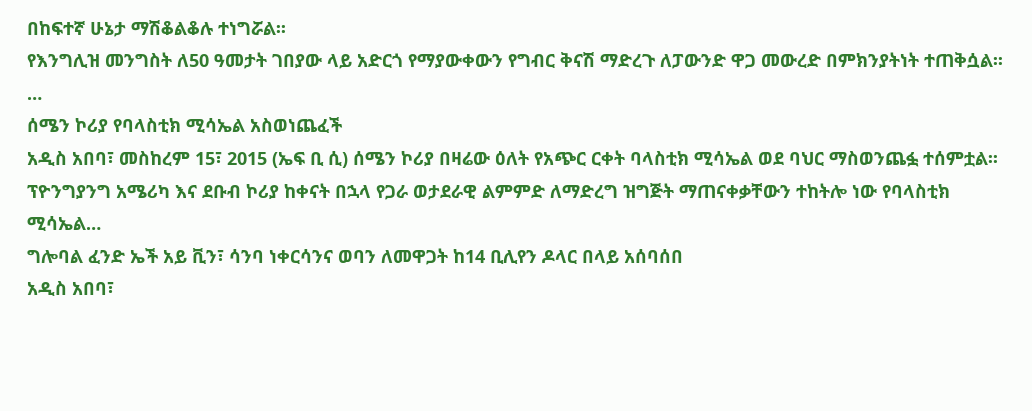በከፍተኛ ሁኔታ ማሽቆልቆሉ ተነግሯል፡፡
የእንግሊዝ መንግስት ለ50 ዓመታት ገበያው ላይ አድርጎ የማያውቀውን የግብር ቅናሽ ማድረጉ ለፓውንድ ዋጋ መውረድ በምክንያትነት ተጠቅሷል፡፡…
ሰሜን ኮሪያ የባላስቲክ ሚሳኤል አስወነጨፈች
አዲስ አበባ፣ መስከረም 15፣ 2015 (ኤፍ ቢ ሲ) ሰሜን ኮሪያ በዛሬው ዕለት የአጭር ርቀት ባላስቲክ ሚሳኤል ወደ ባህር ማስወንጨፏ ተሰምቷል፡፡
ፕዮንግያንግ አሜሪካ እና ደቡብ ኮሪያ ከቀናት በኋላ የጋራ ወታደራዊ ልምምድ ለማድረግ ዝግጅት ማጠናቀቃቸውን ተከትሎ ነው የባላስቲክ ሚሳኤል…
ግሎባል ፈንድ ኤች አይ ቪን፣ ሳንባ ነቀርሳንና ወባን ለመዋጋት ከ14 ቢሊየን ዶላር በላይ አሰባሰበ
አዲስ አበባ፣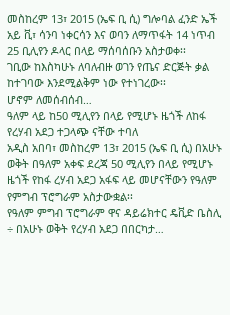መስከረም 13፣ 2015 (ኤፍ ቢ ሲ) ግሎባል ፈንድ ኤች አይ ቪ፣ ሳንባ ነቀርሳን እና ወባን ለማጥፋት 14 ነጥብ 25 ቢሊየን ዶላር በላይ ማሰባሰቡን አስታወቀ፡፡
ገቢው ከእስካሁኑ ለባለብዙ ወገን የጤና ድርጅት ቃል ከተገባው እንደሚልቅም ነው የተነገረው፡፡
ሆኖም ለመሰብሰብ…
ዓለም ላይ ከ50 ሚሊየን በላይ የሚሆኑ ዜጎች ለከፋ የረሃብ አደጋ ተጋላጭ ናቸው ተባለ
አዲስ አበባ፣ መስከረም 13፣ 2015 (ኤፍ ቢ ሲ) በአሁኑ ወቅት በዓለም አቀፍ ደረጃ 50 ሚሊየን በላይ የሚሆኑ ዜጎች የከፋ ረሃብ አደጋ አፋፍ ላይ መሆናቸውን የዓለም የምግብ ፕሮግራም አስታውቋል፡፡
የዓለም ምግብ ፕሮግራም ዋና ዳይሬክተር ዴቪድ ቤስሊ ÷ በአሁኑ ወቅት የረሃብ አደጋ በበርካታ…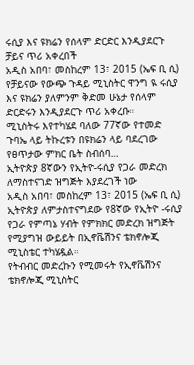ሩሲያ እና ዩክሬን የሰላም ድርድር እንዲያደርጉ ቻይና ጥሪ አቀረበች
አዲስ አበባ፣ መስከረም 13፣ 2015 (ኤፍ ቢ ሲ) የቻይናው የውጭ ጉዳይ ሚኒስትር ዋንግ ዪ ሩሲያ እና ዩክሬን ያለምንም ቅድመ ሁኔታ የሰላም ድርድሩን እንዲያደርጉ ጥሪ አቀረቡ።
ሚኒስትሩ እየተካሄደ ባለው 77ኛው የተመድ ጉባኤ ላይ ትኩረቱን በዩክሬን ላይ ባደረገው የፀጥታው ምክር ቤት ስብሰባ…
ኢትዮጵያ 8ኛውን የኢትዮ-ሩሲያ የጋራ መድረክ ለማስተናገድ ዝግጅት እያደረገች ነው
አዲስ አበባ፣ መስከረም 13፣ 2015 (ኤፍ ቢ ሲ) ኢትዮጵያ ለምታስተናግደው የ8ኛው የኢትዮ -ሩሲያ የጋራ የምጣኔ ሃብት የምክክር መድረክ ዝግጅት የሚያግዝ ውይይት በኢኖቬሽንና ቴክኖሎጂ ሚኒስቴር ተካሄዷል።
የትብብር መድረኩን የሚመሩት የኢኖቬሽንና ቴክኖሎጂ ሚኒስትር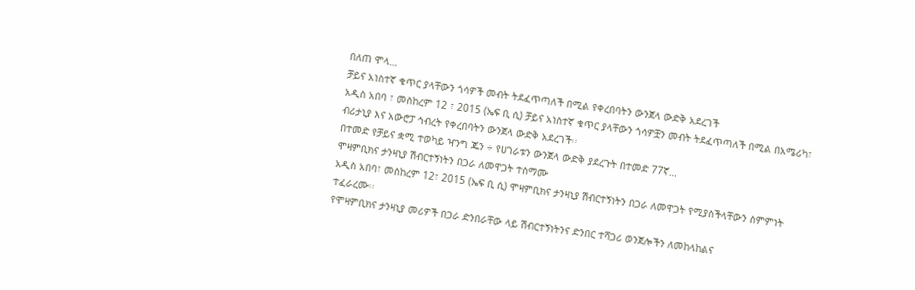በለጠ ሞላ…
ቻይና አነስተኛ ቁጥር ያላቸውን ጎሳዎች መብት ትደፈጥጣለች በሚል የቀረበባትን ውንጀላ ውድቅ አደረገች
አዲስ አበባ ፣ መስከረም 12 ፣ 2015 (ኤፍ ቢ ሲ) ቻይና አነስተኛ ቁጥር ያላቸውን ጎሳዎቿን መብት ትደፈጥጣለች በሚል በአሜሪካ፣ ብሪታኒያ እና አውሮፓ ኅብረት የቀረበባትን ውንጀላ ውድቅ አደረገች፡፡
በተመድ የቻይና ቋሚ ተወካይ ዣንግ ጁን ÷ የሀገራቱን ውንጀላ ውድቅ ያደረጉት በተመድ 77ኛ…
ሞዛምቢክና ታንዛኒያ ሽብርተኝነትን በጋራ ለመዋጋት ተስማሙ
አዲስ አበባ፣ መስከረም 12፣ 2015 (ኤፍ ቢ ሲ) ሞዛምቢክና ታንዛኒያ ሽብርተኝነትን በጋራ ለመዋጋት የሚያስችላቸውን ስምምነት ተፈራረሙ፡፡
የሞዛምቢክና ታንዛኒያ መሪዎች በጋራ ድንበራቸው ላይ ሽብርተኝነትንና ድንበር ተሻጋሪ ወንጀሎችን ለመከላከልና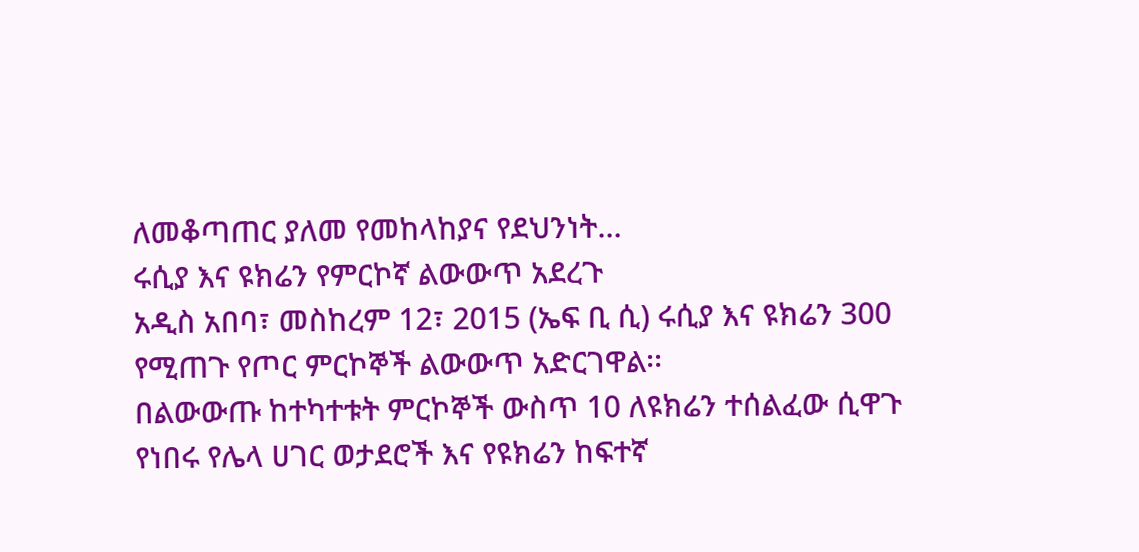ለመቆጣጠር ያለመ የመከላከያና የደህንነት…
ሩሲያ እና ዩክሬን የምርኮኛ ልውውጥ አደረጉ
አዲስ አበባ፣ መስከረም 12፣ 2015 (ኤፍ ቢ ሲ) ሩሲያ እና ዩክሬን 300 የሚጠጉ የጦር ምርኮኞች ልውውጥ አድርገዋል፡፡
በልውውጡ ከተካተቱት ምርኮኞች ውስጥ 10 ለዩክሬን ተሰልፈው ሲዋጉ የነበሩ የሌላ ሀገር ወታደሮች እና የዩክሬን ከፍተኛ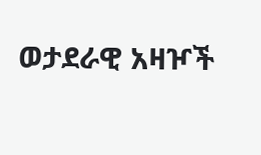ወታደራዊ አዛዦች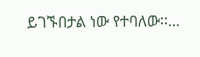ይገኙበታል ነው የተባለው፡፡…